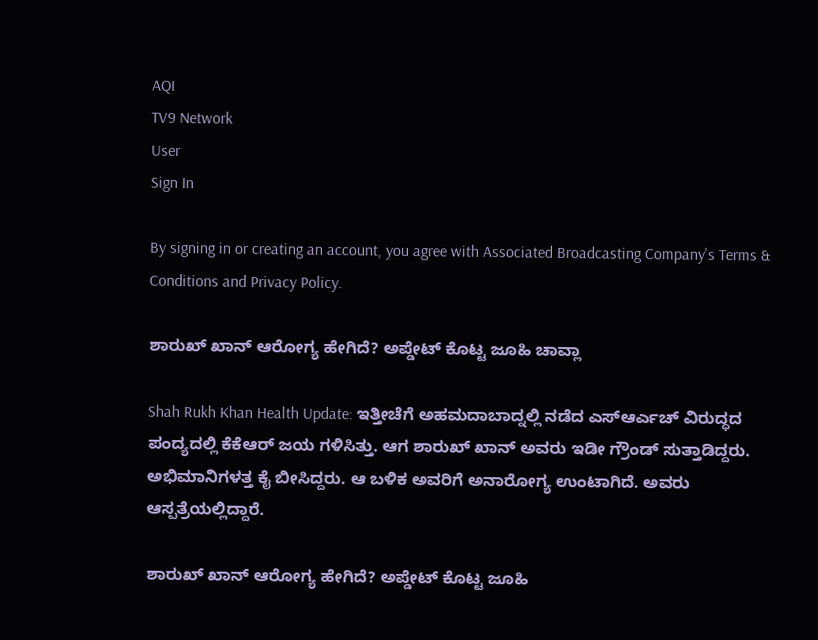AQI
TV9 Network
User
Sign In

By signing in or creating an account, you agree with Associated Broadcasting Company's Terms & Conditions and Privacy Policy.

ಶಾರುಖ್ ಖಾನ್ ಆರೋಗ್ಯ ಹೇಗಿದೆ? ಅಪ್ಡೇಟ್ ಕೊಟ್ಟ ಜೂಹಿ ಚಾವ್ಲಾ

Shah Rukh Khan Health Update: ಇತ್ತೀಚೆಗೆ ಅಹಮದಾಬಾದ್ನಲ್ಲಿ ನಡೆದ ಎಸ್ಆರ್ಎಚ್ ವಿರುದ್ಧದ ಪಂದ್ಯದಲ್ಲಿ ಕೆಕೆಆರ್ ಜಯ ಗಳಿಸಿತ್ತು. ಆಗ ಶಾರುಖ್ ಖಾನ್ ಅವರು ಇಡೀ ಗ್ರೌಂಡ್ ಸುತ್ತಾಡಿದ್ದರು. ಅಭಿಮಾನಿಗಳತ್ತ ಕೈ ಬೀಸಿದ್ದರು. ಆ ಬಳಿಕ ಅವರಿಗೆ ಅನಾರೋಗ್ಯ ಉಂಟಾಗಿದೆ. ಅವರು ಆಸ್ಪತ್ರೆಯಲ್ಲಿದ್ದಾರೆ.

ಶಾರುಖ್ ಖಾನ್ ಆರೋಗ್ಯ ಹೇಗಿದೆ? ಅಪ್ಡೇಟ್ ಕೊಟ್ಟ ಜೂಹಿ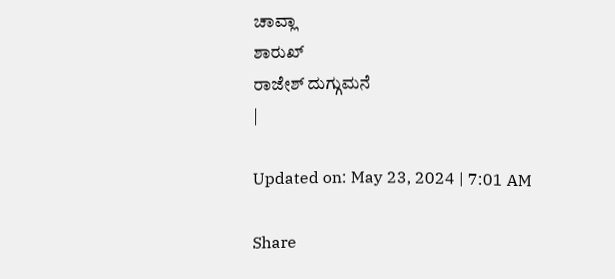ಚಾವ್ಲಾ
ಶಾರುಖ್
ರಾಜೇಶ್ ದುಗ್ಗುಮನೆ
|

Updated on: May 23, 2024 | 7:01 AM

Share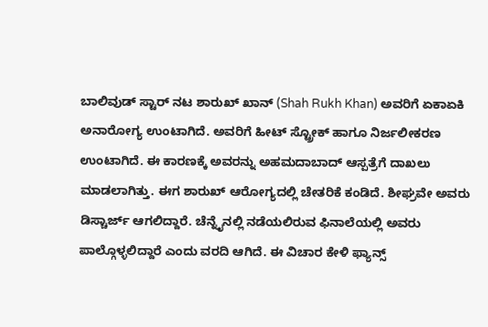ಬಾಲಿವುಡ್ ಸ್ಟಾರ್ ನಟ ಶಾರುಖ್ ಖಾನ್ (Shah Rukh Khan) ಅವರಿಗೆ ಏಕಾಏಕಿ ಅನಾರೋಗ್ಯ ಉಂಟಾಗಿದೆ. ಅವರಿಗೆ ಹೀಟ್ ಸ್ಟ್ರೋಕ್ ಹಾಗೂ ನಿರ್ಜಲೀಕರಣ ಉಂಟಾಗಿದೆ. ಈ ಕಾರಣಕ್ಕೆ ಅವರನ್ನು ಅಹಮದಾಬಾದ್ ಆಸ್ಪತ್ರೆಗೆ ದಾಖಲು ಮಾಡಲಾಗಿತ್ತು. ಈಗ ಶಾರುಖ್ ಆರೋಗ್ಯದಲ್ಲಿ ಚೇತರಿಕೆ ಕಂಡಿದೆ. ಶೀಘ್ರವೇ ಅವರು ಡಿಸ್ಚಾರ್ಜ್ ಆಗಲಿದ್ದಾರೆ. ಚೆನ್ನೈನಲ್ಲಿ ನಡೆಯಲಿರುವ ಫಿನಾಲೆಯಲ್ಲಿ ಅವರು ಪಾಲ್ಗೊಳ್ಳಲಿದ್ದಾರೆ ಎಂದು ವರದಿ ಆಗಿದೆ. ಈ ವಿಚಾರ ಕೇಳಿ ಫ್ಯಾನ್ಸ್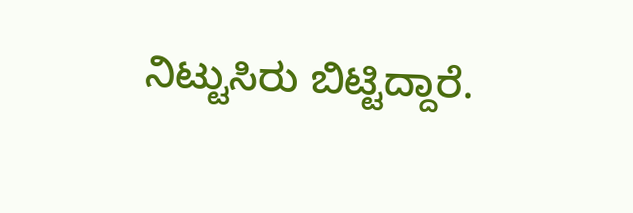ನಿಟ್ಟುಸಿರು ಬಿಟ್ಟಿದ್ದಾರೆ.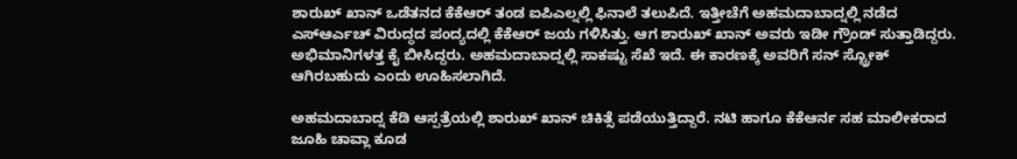ಶಾರುಖ್ ಖಾನ್ ಒಡೆತನದ ಕೆಕೆಆರ್ ತಂಡ ಐಪಿಎಲ್ನಲ್ಲಿ ಫಿನಾಲೆ ತಲುಪಿದೆ. ಇತ್ತೀಚೆಗೆ ಅಹಮದಾಬಾದ್ನಲ್ಲಿ ನಡೆದ ಎಸ್ಆರ್ಎಚ್ ವಿರುದ್ಧದ ಪಂದ್ಯದಲ್ಲಿ ಕೆಕೆಆರ್ ಜಯ ಗಳಿಸಿತ್ತು. ಆಗ ಶಾರುಖ್ ಖಾನ್ ಅವರು ಇಡೀ ಗ್ರೌಂಡ್ ಸುತ್ತಾಡಿದ್ದರು. ಅಭಿಮಾನಿಗಳತ್ತ ಕೈ ಬೀಸಿದ್ದರು. ಅಹಮದಾಬಾದ್ನಲ್ಲಿ ಸಾಕಷ್ಟು ಸೆಖೆ ಇದೆ. ಈ ಕಾರಣಕ್ಕೆ ಅವರಿಗೆ ಸನ್ ಸ್ಟ್ರೋಕ್ ಆಗಿರಬಹುದು ಎಂದು ಊಹಿಸಲಾಗಿದೆ.

ಅಹಮದಾಬಾದ್ನ ಕೆಡಿ ಆಸ್ಪತ್ರೆಯಲ್ಲಿ ಶಾರುಖ್ ಖಾನ್ ಚಿಕಿತ್ಸೆ ಪಡೆಯುತ್ತಿದ್ದಾರೆ. ನಟಿ ಹಾಗೂ ಕೆಕೆಆರ್ನ ಸಹ ಮಾಲೀಕರಾದ ಜೂಹಿ ಚಾವ್ಲಾ ಕೂಡ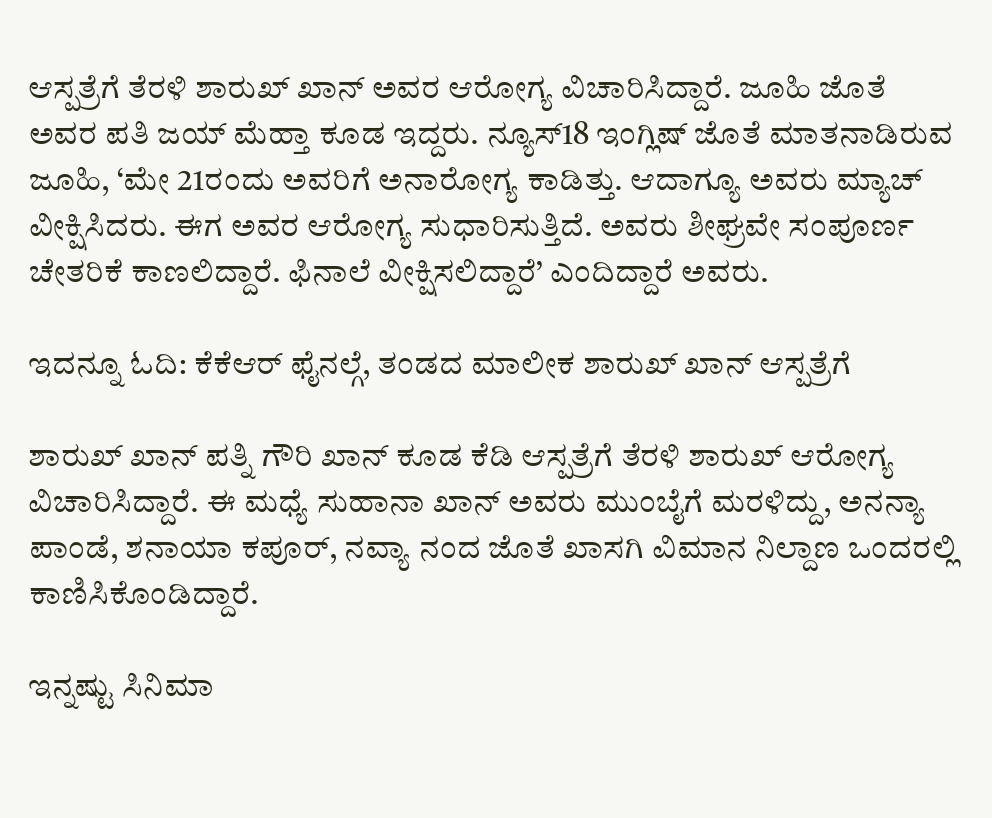ಆಸ್ಪತ್ರೆಗೆ ತೆರಳಿ ಶಾರುಖ್ ಖಾನ್ ಅವರ ಆರೋಗ್ಯ ವಿಚಾರಿಸಿದ್ದಾರೆ. ಜೂಹಿ ಜೊತೆ ಅವರ ಪತಿ ಜಯ್ ಮೆಹ್ತಾ ಕೂಡ ಇದ್ದರು. ನ್ಯೂಸ್18 ಇಂಗ್ಲಿಷ್ ಜೊತೆ ಮಾತನಾಡಿರುವ ಜೂಹಿ, ‘ಮೇ 21ರಂದು ಅವರಿಗೆ ಅನಾರೋಗ್ಯ ಕಾಡಿತ್ತು. ಆದಾಗ್ಯೂ ಅವರು ಮ್ಯಾಚ್ ವೀಕ್ಷಿಸಿದರು. ಈಗ ಅವರ ಆರೋಗ್ಯ ಸುಧಾರಿಸುತ್ತಿದೆ. ಅವರು ಶೀಘ್ರವೇ ಸಂಪೂರ್ಣ ಚೇತರಿಕೆ ಕಾಣಲಿದ್ದಾರೆ. ಫಿನಾಲೆ ವೀಕ್ಷಿಸಲಿದ್ದಾರೆ’ ಎಂದಿದ್ದಾರೆ ಅವರು.

ಇದನ್ನೂ ಓದಿ: ಕೆಕೆಆರ್ ಫೈನಲ್ಗೆ, ತಂಡದ ಮಾಲೀಕ ಶಾರುಖ್ ಖಾನ್ ಆಸ್ಪತ್ರೆಗೆ

ಶಾರುಖ್ ಖಾನ್ ಪತ್ನಿ ಗೌರಿ ಖಾನ್ ಕೂಡ ಕೆಡಿ ಆಸ್ಪತ್ರೆಗೆ ತೆರಳಿ ಶಾರುಖ್ ಆರೋಗ್ಯ ವಿಚಾರಿಸಿದ್ದಾರೆ. ಈ ಮಧ್ಯೆ ಸುಹಾನಾ ಖಾನ್ ಅವರು ಮುಂಬೈಗೆ ಮರಳಿದ್ದು, ಅನನ್ಯಾ ಪಾಂಡೆ, ಶನಾಯಾ ಕಪೂರ್, ನವ್ಯಾ ನಂದ ಜೊತೆ ಖಾಸಗಿ ವಿಮಾನ ನಿಲ್ದಾಣ ಒಂದರಲ್ಲಿ ಕಾಣಿಸಿಕೊಂಡಿದ್ದಾರೆ.

ಇನ್ನಷ್ಟು ಸಿನಿಮಾ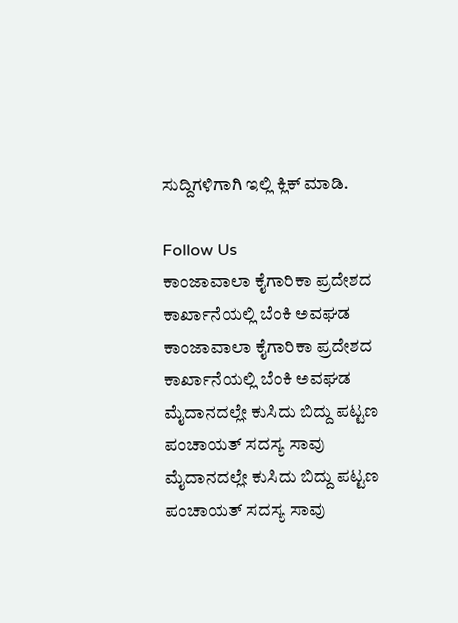ಸುದ್ದಿಗಳಿಗಾಗಿ ಇಲ್ಲಿ ಕ್ಲಿಕ್ ಮಾಡಿ.

Follow Us
ಕಾಂಜಾವಾಲಾ ಕೈಗಾರಿಕಾ ಪ್ರದೇಶದ ಕಾರ್ಖಾನೆಯಲ್ಲಿ ಬೆಂಕಿ ಅವಘಡ
ಕಾಂಜಾವಾಲಾ ಕೈಗಾರಿಕಾ ಪ್ರದೇಶದ ಕಾರ್ಖಾನೆಯಲ್ಲಿ ಬೆಂಕಿ ಅವಘಡ
ಮೈದಾನದಲ್ಲೇ ಕುಸಿದು ಬಿದ್ದು ಪಟ್ಟಣ ಪಂಚಾಯತ್‌ ಸದಸ್ಯ ಸಾವು
ಮೈದಾನದಲ್ಲೇ ಕುಸಿದು ಬಿದ್ದು ಪಟ್ಟಣ ಪಂಚಾಯತ್‌ ಸದಸ್ಯ ಸಾವು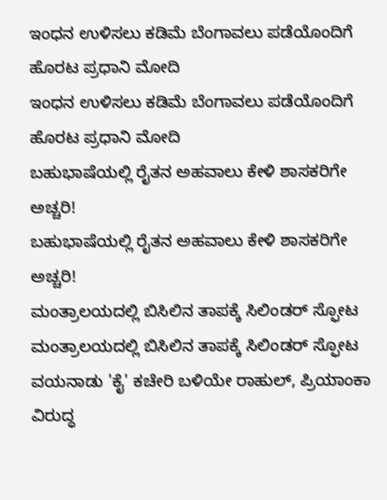ಇಂಧನ ಉಳಿಸಲು ಕಡಿಮೆ ಬೆಂಗಾವಲು ಪಡೆಯೊಂದಿಗೆ ಹೊರಟ ಪ್ರಧಾನಿ ಮೋದಿ
ಇಂಧನ ಉಳಿಸಲು ಕಡಿಮೆ ಬೆಂಗಾವಲು ಪಡೆಯೊಂದಿಗೆ ಹೊರಟ ಪ್ರಧಾನಿ ಮೋದಿ
ಬಹುಭಾಷೆಯಲ್ಲಿ ರೈತನ ಅಹವಾಲು ಕೇಳಿ ಶಾಸಕರಿಗೇ ಅಚ್ಚರಿ!
ಬಹುಭಾಷೆಯಲ್ಲಿ ರೈತನ ಅಹವಾಲು ಕೇಳಿ ಶಾಸಕರಿಗೇ ಅಚ್ಚರಿ!
ಮಂತ್ರಾಲಯದಲ್ಲಿ ಬಿಸಿಲಿನ ತಾಪಕ್ಕೆ ಸಿಲಿಂಡರ್ ಸ್ಫೋಟ
ಮಂತ್ರಾಲಯದಲ್ಲಿ ಬಿಸಿಲಿನ ತಾಪಕ್ಕೆ ಸಿಲಿಂಡರ್ ಸ್ಫೋಟ
ವಯನಾಡು 'ಕೈ' ಕಚೇರಿ ಬಳಿಯೇ ರಾಹುಲ್, ಪ್ರಿಯಾಂಕಾ ವಿರುದ್ಧ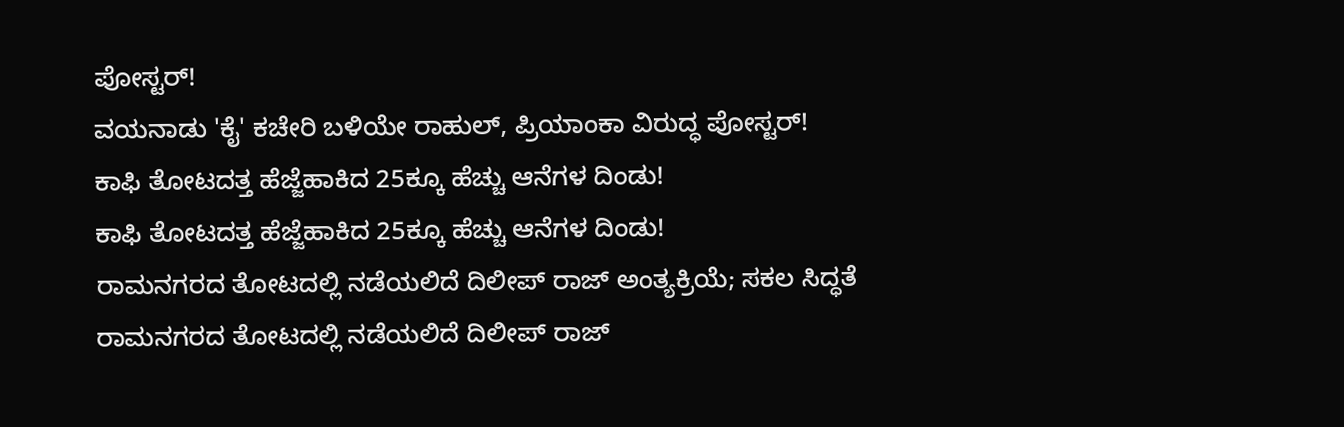ಪೋಸ್ಟರ್!
ವಯನಾಡು 'ಕೈ' ಕಚೇರಿ ಬಳಿಯೇ ರಾಹುಲ್, ಪ್ರಿಯಾಂಕಾ ವಿರುದ್ಧ ಪೋಸ್ಟರ್!
ಕಾಫಿ ತೋಟದತ್ತ ಹೆಜ್ಜೆಹಾಕಿದ 25ಕ್ಕೂ ಹೆಚ್ಚು ಆನೆಗಳ ದಿಂಡು!
ಕಾಫಿ ತೋಟದತ್ತ ಹೆಜ್ಜೆಹಾಕಿದ 25ಕ್ಕೂ ಹೆಚ್ಚು ಆನೆಗಳ ದಿಂಡು!
ರಾಮನಗರದ ತೋಟದಲ್ಲಿ ನಡೆಯಲಿದೆ ದಿಲೀಪ್ ರಾಜ್ ಅಂತ್ಯಕ್ರಿಯೆ; ಸಕಲ ಸಿದ್ಧತೆ
ರಾಮನಗರದ ತೋಟದಲ್ಲಿ ನಡೆಯಲಿದೆ ದಿಲೀಪ್ ರಾಜ್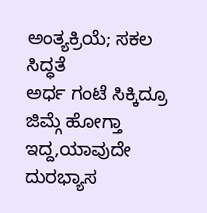ಅಂತ್ಯಕ್ರಿಯೆ; ಸಕಲ ಸಿದ್ಧತೆ
ಅರ್ಧ ಗಂಟೆ ಸಿಕ್ಕಿದ್ರೂ ಜಿಮ್ಗೆ ಹೋಗ್ತಾ ಇದ್ದ,ಯಾವುದೇ ದುರಭ್ಯಾಸ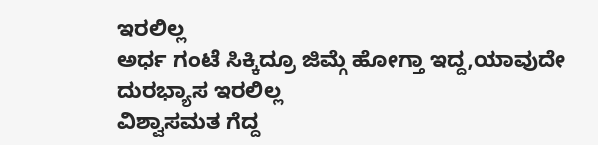ಇರಲಿಲ್ಲ
ಅರ್ಧ ಗಂಟೆ ಸಿಕ್ಕಿದ್ರೂ ಜಿಮ್ಗೆ ಹೋಗ್ತಾ ಇದ್ದ,ಯಾವುದೇ ದುರಭ್ಯಾಸ ಇರಲಿಲ್ಲ
ವಿಶ್ವಾಸಮತ ಗೆದ್ದ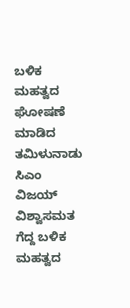ಬಳಿಕ ಮಹತ್ವದ ಘೋಷಣೆ ಮಾಡಿದ ತಮಿಳುನಾಡು ಸಿಎಂ ವಿಜಯ್
ವಿಶ್ವಾಸಮತ ಗೆದ್ದ ಬಳಿಕ ಮಹತ್ವದ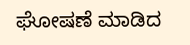ಘೋಷಣೆ ಮಾಡಿದ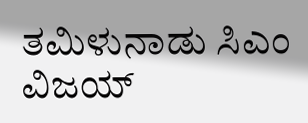ತಮಿಳುನಾಡು ಸಿಎಂ ವಿಜಯ್